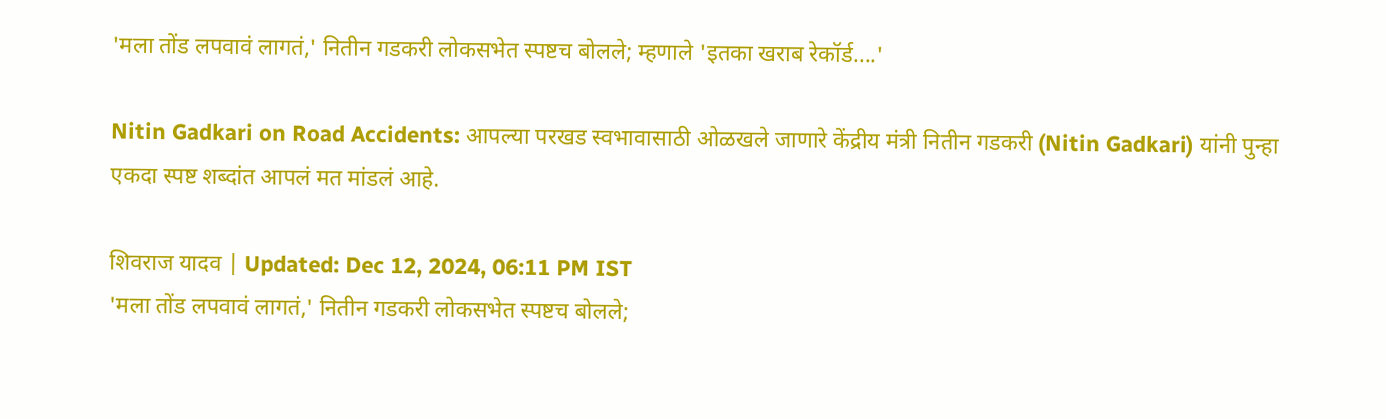'मला तोंड लपवावं लागतं,' नितीन गडकरी लोकसभेत स्पष्टच बोलले; म्हणाले 'इतका खराब रेकॉर्ड....'

Nitin Gadkari on Road Accidents: आपल्या परखड स्वभावासाठी ओळखले जाणारे केंद्रीय मंत्री नितीन गडकरी (Nitin Gadkari) यांनी पुन्हा एकदा स्पष्ट शब्दांत आपलं मत मांडलं आहे.

शिवराज यादव | Updated: Dec 12, 2024, 06:11 PM IST
'मला तोंड लपवावं लागतं,' नितीन गडकरी लोकसभेत स्पष्टच बोलले;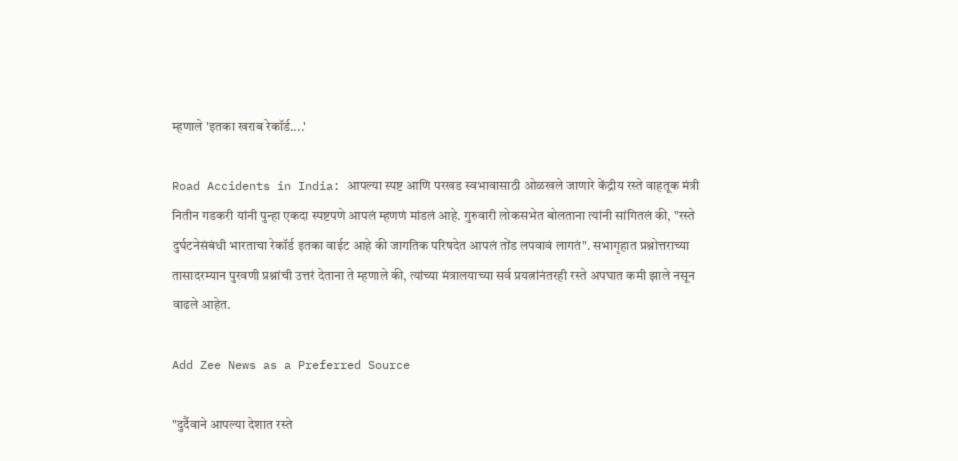म्हणाले 'इतका खराब रेकॉर्ड....'

Road Accidents in India: आपल्या स्पष्ट आणि परखड स्वभावासाठी ओळखले जाणारे केंद्रीय रस्ते वाहतूक मंत्री नितीन गडकरी यांनी पुन्हा एकदा स्पष्टपणे आपलं म्हणणं मांडलं आहे. गुरुवारी लोकसभेत बोलताना त्यांनी सांगितलं की, "रस्ते दुर्घटनेसंबंधी भारताचा रेकॉर्ड इतका वाईट आहे की जागतिक परिषदेत आपलं तोंड लपवावं लागतं". सभागृहात प्रश्नोत्तराच्या तासादरम्यान पुरवणी प्रश्नांची उत्तरं देताना ते म्हणाले की, त्यांच्या मंत्रालयाच्या सर्व प्रयत्नांनंतरही रस्ते अपघात कमी झाले नसून वाढले आहेत.

Add Zee News as a Preferred Source

"दुर्दैवाने आपल्या देशात रस्ते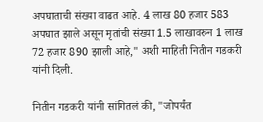अपघाताची संख्या वाढत आहे. 4 लाख 80 हजार 583 अपघात झाले असून मृतांची संख्या 1.5 लाखावरुन 1 लाख 72 हजार 890 झाली आहे," अशी माहिती नितीन गडकरी यांनी दिली.

नितीन गडकरी यांनी सांगितलं की, "जोपर्यंत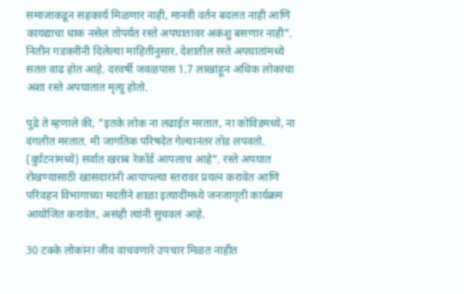समाजाकडून सहकार्य मिळणार नाही, मानवी वर्तन बदलत नाही आणि कायद्याचा धाक नसेल तोपर्यंत रस्ते अपघातावर अकंशु बसणार नाही". नितीन गडकरींनी दिलेल्या माहितीनुसार, देशातील रस्ते अपघातांमध्ये सतत वाढ होत आहे. दरवर्षी जवळपास 1.7 लाखांहून अधिक लोकांचा अशा रस्ते अपघातात मृत्यू होतो.

पुढे ते म्हणाले की, "इतके लोक ना लढाईत मरतात, ना कोविडमध्ये, ना दंगलीत मरतात. मी जागतिक परिषदेत गेल्यानंतर तोंड लपवतो. (दुर्घटनांमध्ये) सर्वात खराब रेकॉर्ड आपलाच आहे". रस्ते अपघात रोखण्यासाठी खासदारांनी आपापल्या स्तरावर प्रयत्न करावेत आणि परिवहन विभागाच्या मदतीने शाळा इत्यादींमध्ये जनजागृती कार्यक्रम आयोजित करावेत, असंही त्यांनी सुचवलं आहे.

30 टक्के लोकांना जीव वाचवणारे उपचार मिळत नाहीत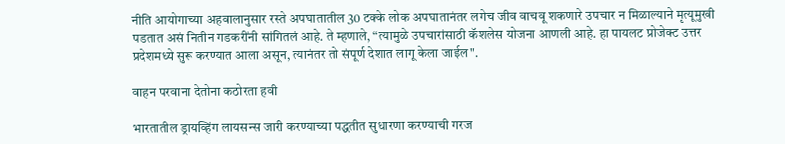नीति आयोगाच्या अहवालानुसार रस्ते अपघातातील 30 टक्के लोक अपघातानंतर लगेच जीव वाचवू शकणारे उपचार न मिळाल्याने मृत्यूमुखी पडतात असं नितीन गडकरींनी सांगितलं आहे. ते म्हणाले, “त्यामुळे उपचारांसाठी कॅशलेस योजना आणली आहे. हा पायलट प्रोजेक्ट उत्तर प्रदेशमध्ये सुरू करण्यात आला असून, त्यानंतर तो संपूर्ण देशात लागू केला जाईल".

वाहन परवाना देतोना कठोरता हवी

भारतातील ड्रायव्हिंग लायसन्स जारी करण्याच्या पद्धतीत सुधारणा करण्याची गरज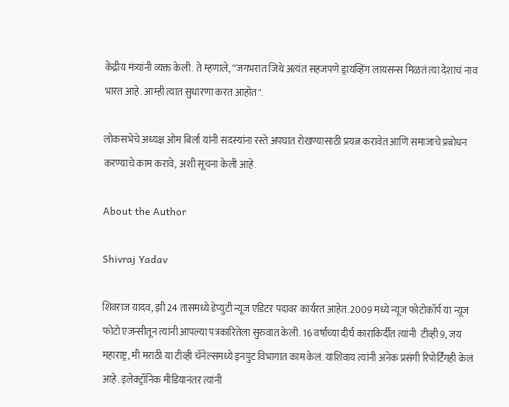केंद्रीय मंत्र्यांनी व्यक्त केली. ते म्हणाले, “जगभरात जिथे अत्यंत सहजपणे ड्रायव्हिंग लायसन्स मिळतं त्या देशाचं नाव भारत आहे. आम्ही त्यात सुधारणा करत आहोत".

लोकसभेचे अध्यक्ष ओम बिर्ला यांनी सदस्यांना रस्ते अपघात रोखण्यासाठी प्रयत्न करावेत आणि समाजाचे प्रबोधन करण्याचे काम करावे, अशी सूचना केली आहे.

About the Author

Shivraj Yadav

शिवराज यादव, झी 24 तासमध्ये डेप्युटी न्यूज एडिटर पदावर कार्यरत आहेत. 2009 मध्ये न्यूज फोटोकॉर्प या न्यूज फोटो एजन्सीतून त्यांनी आपल्या पत्रकारितेला सुरुवात केली. 16 वर्षांच्या दीर्घ काराकिर्दीत त्यांनी  टीव्ही 9, जय महाराष्ट्र, मी मराठी या टीव्ही चॅनेल्समध्ये इनपुट विभागात काम केलं. याशिवाय त्यांनी अनेक प्रसंगी रिपोर्टिंगही केलं आहे. इलेक्ट्रॉनिक मीडियानंतर त्यांनी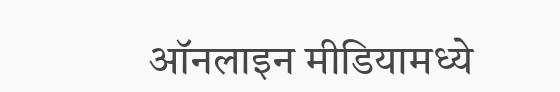ऑनलाइन मीडियामध्ये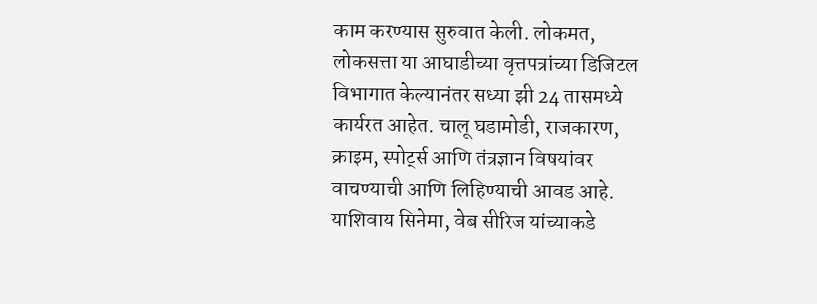काम करण्यास सुरुवात केली. लोकमत, लोकसत्ता या आघाडीच्या वृत्तपत्रांच्या डिजिटल विभागात केल्यानंतर सध्या झी 24 तासमध्ये कार्यरत आहेत. चालू घडामोडी, राजकारण, क्राइम, स्पोर्ट्स आणि तंत्रज्ञान विषयांवर वाचण्याची आणि लिहिण्याची आवड आहे. याशिवाय सिनेमा, वेब सीरिज यांच्याकडे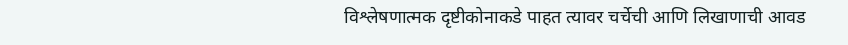विश्लेषणात्मक दृष्टीकोनाकडे पाहत त्यावर चर्चेची आणि लिखाणाची आवड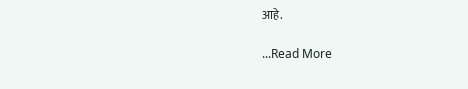आहे.

...Read More